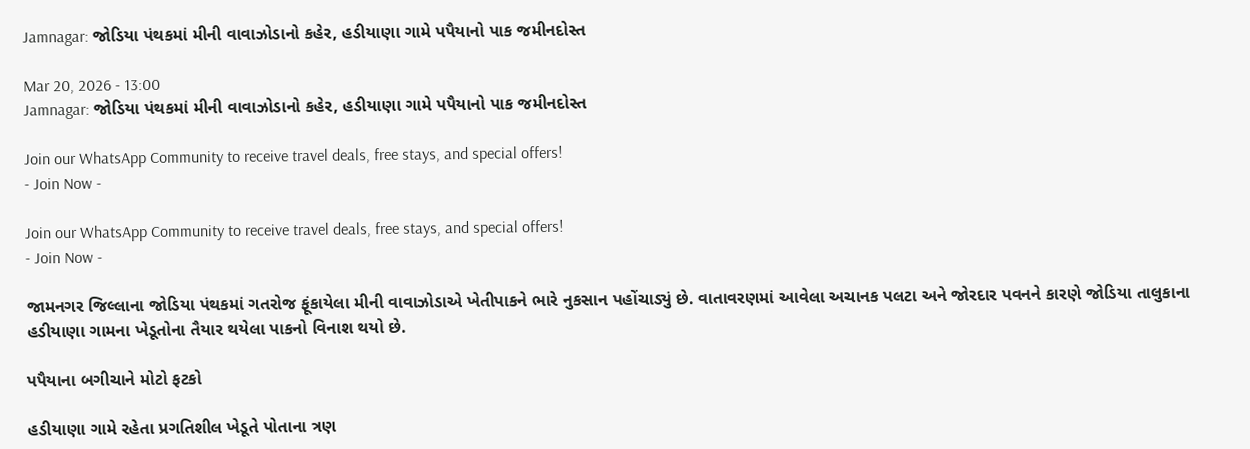Jamnagar: જોડિયા પંથકમાં મીની વાવાઝોડાનો કહેર, હડીયાણા ગામે પપૈયાનો પાક જમીનદોસ્ત

Mar 20, 2026 - 13:00
Jamnagar: જોડિયા પંથકમાં મીની વાવાઝોડાનો કહેર, હડીયાણા ગામે પપૈયાનો પાક જમીનદોસ્ત

Join our WhatsApp Community to receive travel deals, free stays, and special offers!
- Join Now -

Join our WhatsApp Community to receive travel deals, free stays, and special offers!
- Join Now -

જામનગર જિલ્લાના જોડિયા પંથકમાં ગતરોજ ફૂંકાયેલા મીની વાવાઝોડાએ ખેતીપાકને ભારે નુકસાન પહોંચાડ્યું છે. વાતાવરણમાં આવેલા અચાનક પલટા અને જોરદાર પવનને કારણે જોડિયા તાલુકાના હડીયાણા ગામના ખેડૂતોના તૈયાર થયેલા પાકનો વિનાશ થયો છે.

પપૈયાના બગીચાને મોટો ફટકો

હડીયાણા ગામે રહેતા પ્રગતિશીલ ખેડૂતે પોતાના ત્રણ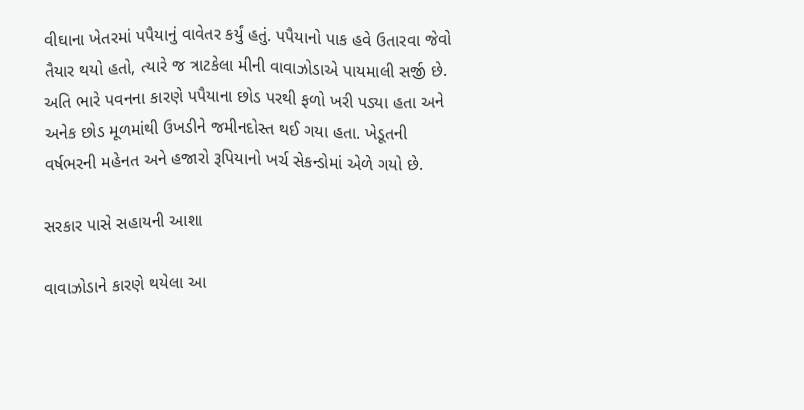વીઘાના ખેતરમાં પપૈયાનું વાવેતર કર્યું હતું. પપૈયાનો પાક હવે ઉતારવા જેવો તૈયાર થયો હતો, ત્યારે જ ત્રાટકેલા મીની વાવાઝોડાએ પાયમાલી સર્જી છે. અતિ ભારે પવનના કારણે પપૈયાના છોડ પરથી ફળો ખરી પડ્યા હતા અને અનેક છોડ મૂળમાંથી ઉખડીને જમીનદોસ્ત થઈ ગયા હતા. ખેડૂતની વર્ષભરની મહેનત અને હજારો રૂપિયાનો ખર્ચ સેકન્ડોમાં એળે ગયો છે.

સરકાર પાસે સહાયની આશા

વાવાઝોડાને કારણે થયેલા આ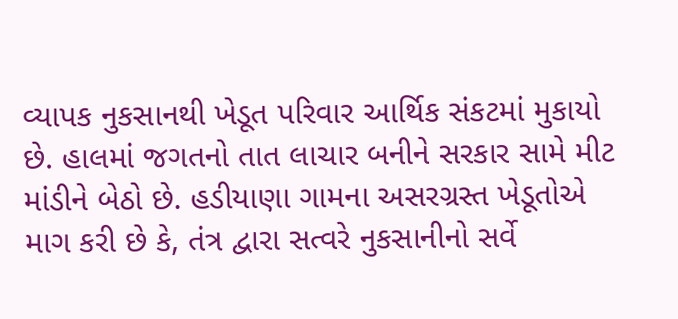વ્યાપક નુકસાનથી ખેડૂત પરિવાર આર્થિક સંકટમાં મુકાયો છે. હાલમાં જગતનો તાત લાચાર બનીને સરકાર સામે મીટ માંડીને બેઠો છે. હડીયાણા ગામના અસરગ્રસ્ત ખેડૂતોએ માગ કરી છે કે, તંત્ર દ્વારા સત્વરે નુકસાનીનો સર્વે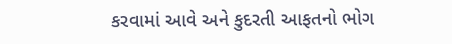કરવામાં આવે અને કુદરતી આફતનો ભોગ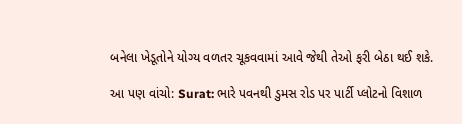બનેલા ખેડૂતોને યોગ્ય વળતર ચૂકવવામાં આવે જેથી તેઓ ફરી બેઠા થઈ શકે.

આ પણ વાંચો: Surat: ભારે પવનથી ડુમસ રોડ પર પાર્ટી પ્લોટનો વિશાળ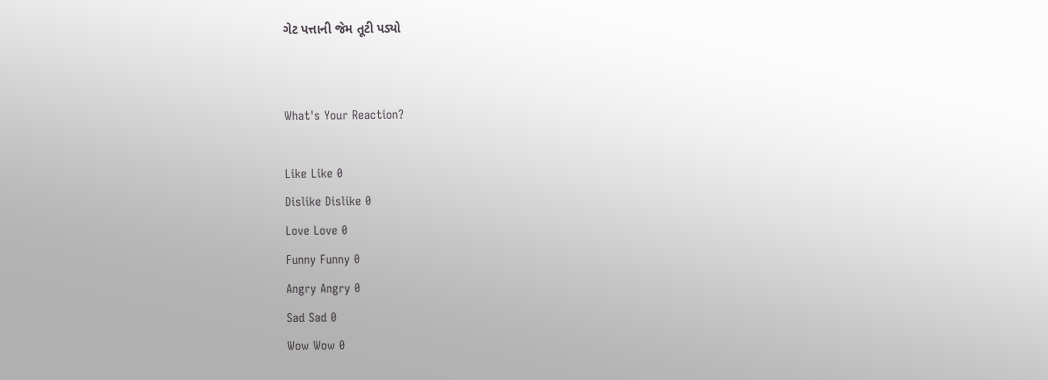ગેટ પત્તાની જેમ તૂટી પડ્યો


What's Your Reaction?

Like Like 0
Dislike Dislike 0
Love Love 0
Funny Funny 0
Angry Angry 0
Sad Sad 0
Wow Wow 0